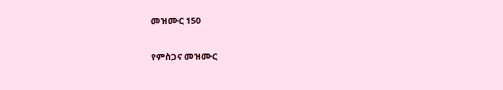መዝሙር 150

የምስጋና መዝሙር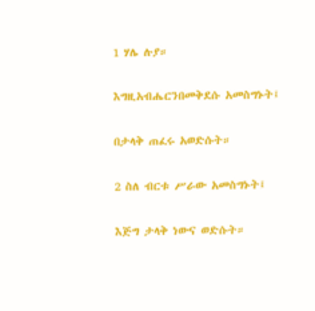1 ሃሌ ሉያ።

እግዚአብሔርንበመቅደሱ አመስግኑት፤

በታላቅ ጠፈሩ አወድሱት።

2 ስለ ብርቱ ሥራው አመስግኑት፤

እጅግ ታላቅ ነውና ወድሱት።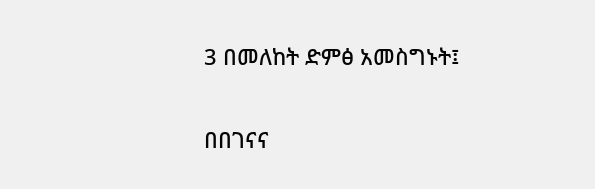3 በመለከት ድምፅ አመስግኑት፤

በበገናና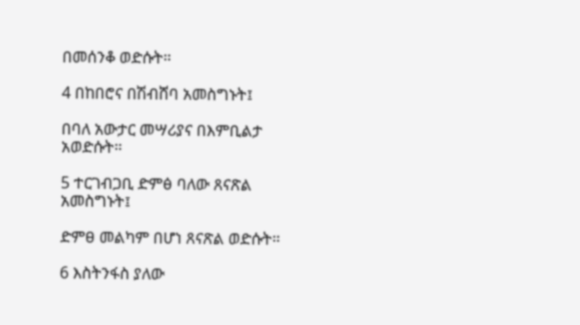በመሰንቆ ወድሱት።

4 በከበሮና በሽብሸባ አመስግኑት፤

በባለ አውታር መሣሪያና በእምቢልታ አወድሱት።

5 ተርገብጋቢ ድምፅ ባለው ጸናጽል አመስግኑት፤

ድምፀ መልካም በሆነ ጸናጽል ወድሱት።

6 እስትንፋስ ያለው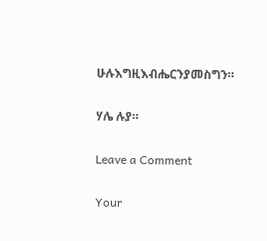ሁሉእግዚእብሔርንያመስግን።

ሃሌ ሉያ።

Leave a Comment

Your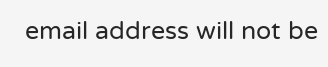email address will not be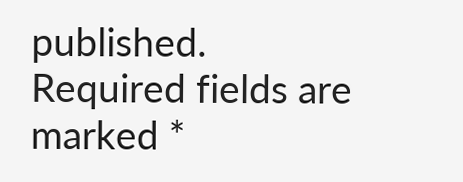published. Required fields are marked *